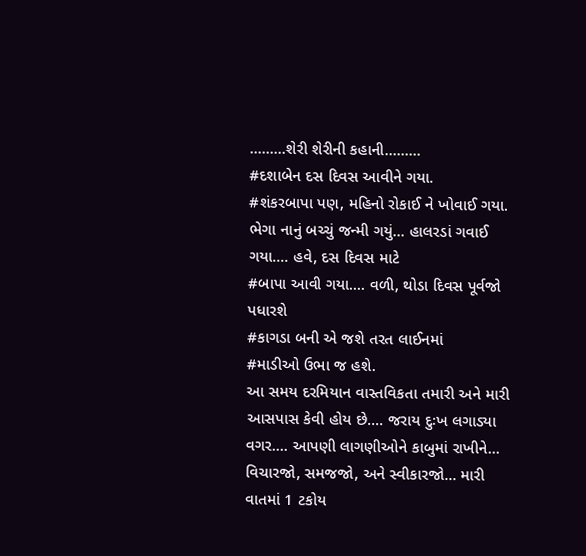.........શેરી શેરીની કહાની.........
#દશાબેન દસ દિવસ આવીને ગયા.
#શંકરબાપા પણ, મહિનો રોકાઈ ને ખોવાઈ ગયા. ભેગા નાનું બચ્ચું જન્મી ગયું... હાલરડાં ગવાઈ ગયા.... હવે, દસ દિવસ માટે
#બાપા આવી ગયા.... વળી, થોડા દિવસ પૂર્વજો પધારશે
#કાગડા બની એ જશે તરત લાઈનમાં
#માડીઓ ઉભા જ હશે.
આ સમય દરમિયાન વાસ્તવિકતા તમારી અને મારી આસપાસ કેવી હોય છે.... જરાય દુઃખ લગાડ્યા વગર.... આપણી લાગણીઓને કાબુમાં રાખીને... વિચારજો, સમજજો, અને સ્વીકારજો... મારી વાતમાં 1 ટકોય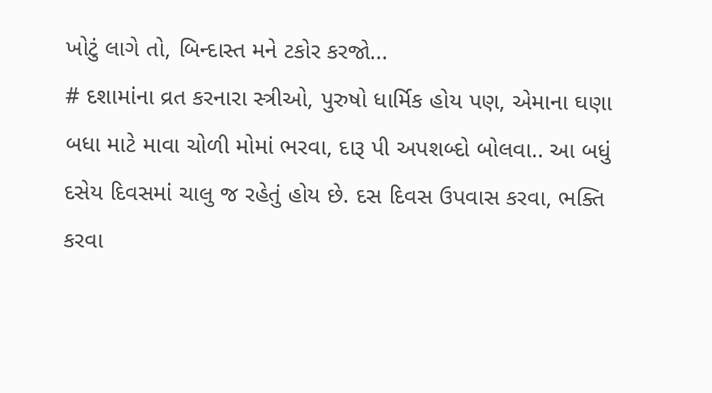ખોટું લાગે તો, બિન્દાસ્ત મને ટકોર કરજો...
# દશામાંના વ્રત કરનારા સ્ત્રીઓ, પુરુષો ધાર્મિક હોય પણ, એમાના ઘણા બધા માટે માવા ચોળી મોમાં ભરવા, દારૂ પી અપશબ્દો બોલવા.. આ બધું દસેય દિવસમાં ચાલુ જ રહેતું હોય છે. દસ દિવસ ઉપવાસ કરવા, ભક્તિ કરવા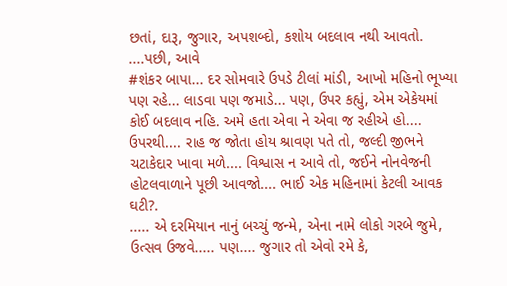છતાં, દારૂ, જુગાર, અપશબ્દો, કશોય બદલાવ નથી આવતો.
....પછી, આવે
#શંકર બાપા... દર સોમવારે ઉપડે ટીલાં માંડી, આખો મહિનો ભૂખ્યા પણ રહે... લાડવા પણ જમાડે... પણ, ઉપર કહ્યું, એમ એકેયમાં કોઈ બદલાવ નહિ. અમે હતા એવા ને એવા જ રહીએ હો.... ઉપરથી.... રાહ જ જોતા હોય શ્રાવણ પતે તો, જલ્દી જીભને ચટાકેદાર ખાવા મળે.... વિશ્વાસ ન આવે તો, જઈને નોનવેજની હોટલવાળાને પૂછી આવજો.... ભાઈ એક મહિનામાં કેટલી આવક ઘટી?.
..... એ દરમિયાન નાનું બચ્ચું જન્મે, એના નામે લોકો ગરબે જુમે, ઉત્સવ ઉજવે..... પણ.... જુગાર તો એવો રમે કે,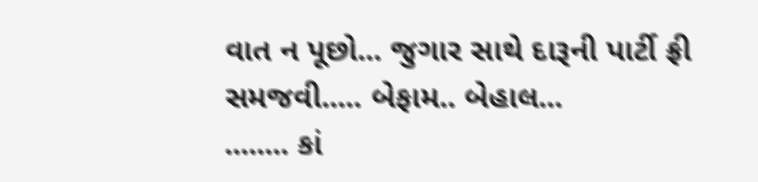વાત ન પૂછો... જુગાર સાથે દારૂની પાર્ટી ફ્રી સમજવી..... બેફામ.. બેહાલ...
........ કાં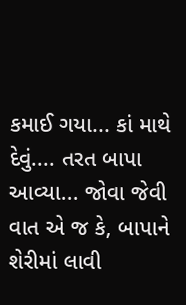કમાઈ ગયા... કાં માથે દેવું.... તરત બાપા આવ્યા... જોવા જેવી વાત એ જ કે, બાપાને શેરીમાં લાવી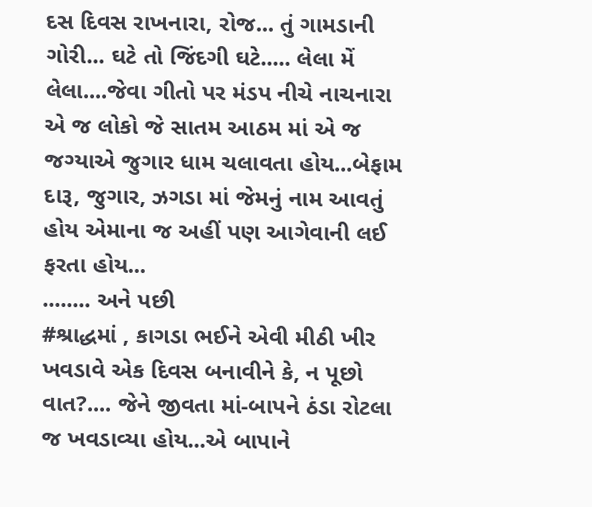દસ દિવસ રાખનારા, રોજ... તું ગામડાની ગોરી... ઘટે તો જિંદગી ઘટે..... લેલા મેં લેલા....જેવા ગીતો પર મંડપ નીચે નાચનારા એ જ લોકો જે સાતમ આઠમ માં એ જ જગ્યાએ જુગાર ધામ ચલાવતા હોય...બેફામ દારૂ, જુગાર, ઝગડા માં જેમનું નામ આવતું હોય એમાના જ અહીં પણ આગેવાની લઈ ફરતા હોય...
........ અને પછી
#શ્રાદ્ધમાં , કાગડા ભઈને એવી મીઠી ખીર ખવડાવે એક દિવસ બનાવીને કે, ન પૂછો વાત?.... જેને જીવતા માં-બાપને ઠંડા રોટલા જ ખવડાવ્યા હોય...એ બાપાને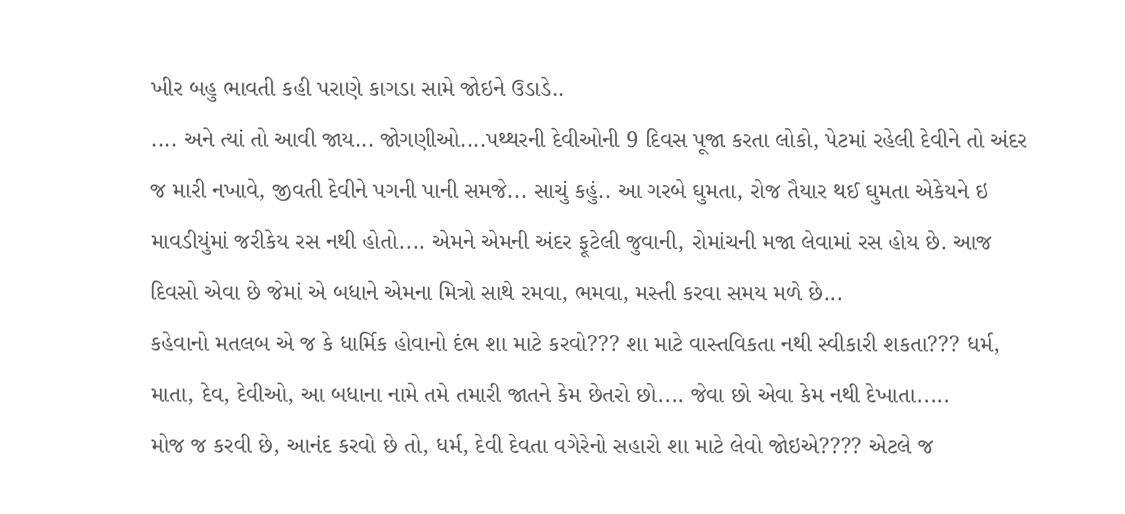ખીર બહુ ભાવતી કહી પરાણે કાગડા સામે જોઇને ઉડાડે..
.... અને ત્યાં તો આવી જાય... જોગણીઓ....પથ્થરની દેવીઓની 9 દિવસ પૂજા કરતા લોકો, પેટમાં રહેલી દેવીને તો અંદર જ મારી નખાવે, જીવતી દેવીને પગની પાની સમજે... સાચું કહું.. આ ગરબે ઘુમતા, રોજ તૈયાર થઈ ઘુમતા એકેયને ઇ માવડીયુંમાં જરીકેય રસ નથી હોતો.... એમને એમની અંદર ફૂટેલી જુવાની, રોમાંચની મજા લેવામાં રસ હોય છે. આજ દિવસો એવા છે જેમાં એ બધાને એમના મિત્રો સાથે રમવા, ભમવા, મસ્તી કરવા સમય મળે છે...
કહેવાનો મતલબ એ જ કે ધાર્મિક હોવાનો દંભ શા માટે કરવો??? શા માટે વાસ્તવિકતા નથી સ્વીકારી શકતા??? ધર્મ, માતા, દેવ, દેવીઓ, આ બધાના નામે તમે તમારી જાતને કેમ છેતરો છો.... જેવા છો એવા કેમ નથી દેખાતા.....
મોજ જ કરવી છે, આનંદ કરવો છે તો, ધર્મ, દેવી દેવતા વગેરેનો સહારો શા માટે લેવો જોઇએ???? એટલે જ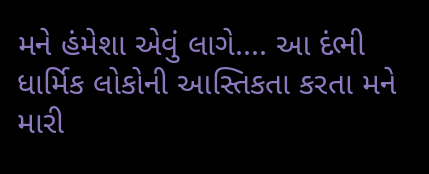મને હંમેશા એવું લાગે.... આ દંભી ધાર્મિક લોકોની આસ્તિકતા કરતા મને મારી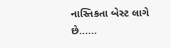નાસ્તિકતા બેસ્ટ લાગે છે......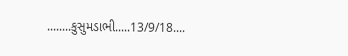........કુસુમડાભી.....13/9/18....